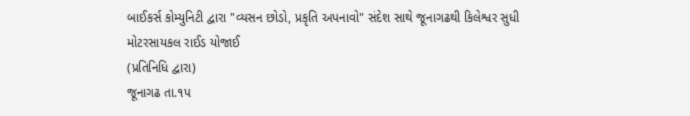બાઈકર્સ કોમ્યુનિટી દ્વારા "વ્યસન છોડો, પ્રકૃતિ અપનાવો" સંદેશ સાથે જૂનાગઢથી કિલેશ્વર સુધી મોટરસાયકલ રાઈડ યોજાઈ
(પ્રતિનિધિ દ્વારા)
જૂનાગઢ તા.૧પ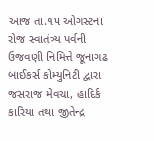આજ તા.૧૫ ઓગસ્ટના રોજ સ્વાતંત્ર્ય પર્વની ઉજવણી નિમિત્તે જૂનાગઢ બાઈકર્સ કોમ્યુનિટી દ્વારા જસરાજ મેવચા, હાદિર્ક કારિયા તથા જીતેન્દ્ર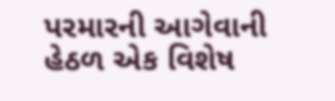પરમારની આગેવાની હેઠળ એક વિશેષ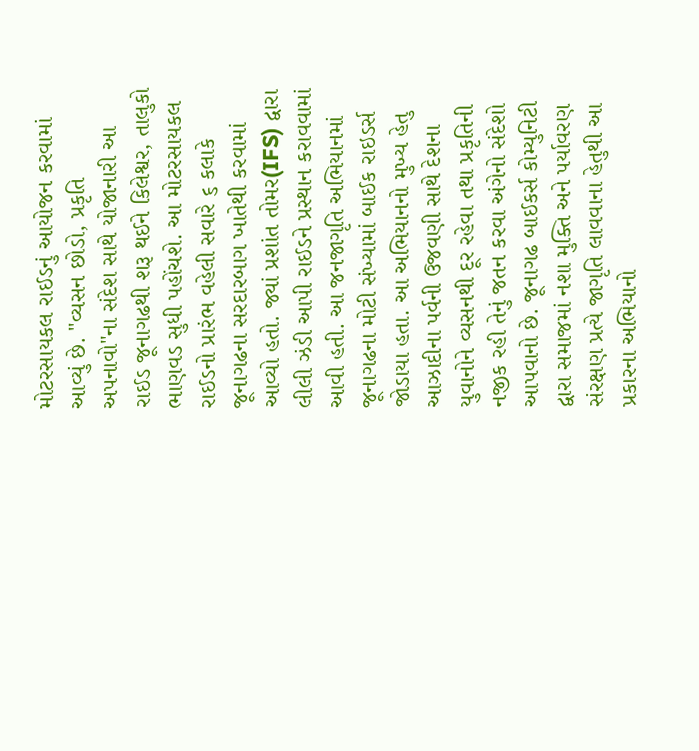મોટરસાયકલ રાઈડનું આયોજન કરવામાં આવ્યું છે. "વ્યસન છોડો, પ્રકૃતિ અપનાવો"ના સંદેશ સાથે યોજાનારી આ રાઈડ જૂનાગઢથી શરૂ થઈને કિલેશ્વર, તાલુકો ભાણવડ સુધી પહોંચશે. આ મોટરસાયકલ રાઈડનો પ્રારંભ વહેલી સવારે ૬ કલાકે જૂનાગઢના સરદારબાગ ખાતેથી કરવામાં આવ્યો હતો. જ્યાં પ્રશાંત તોમર(IFS) દ્વારા લીલી ઝંડી આપી રાઈડને પ્રસ્થાન કરાવવામાં આવી હતી. આ જનજાગૃતિ અભિયાનમાં જૂનાગઢના મોટી સંખ્યામાં બાઈક રાઇડર્સ જોડાયા હતા. આ અભિયાનનો મુખ્ય હેતુ આઝાદીના પર્વની ઉજવણી સાથે દેશના યુવાનોને વ્યસનથી દૂર રહેવા તથા પ્રકૃતિની નજીક રહી તેનું જતન કરવા અંગેનો સંદેશો આપવાનો છે. જૂનાગઢ બાઈકર્સ કોમ્યુનિટી દ્વારા સમાજમાં નશા મુક્તિ અને પર્યાવરણ સંરક્ષણ પ્રત્યે જાગૃતિ લાવવાના હેતુથી આ પ્રકારના અભિયાનો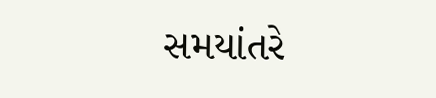સમયાંતરે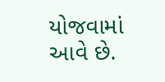યોજવામાં આવે છે.